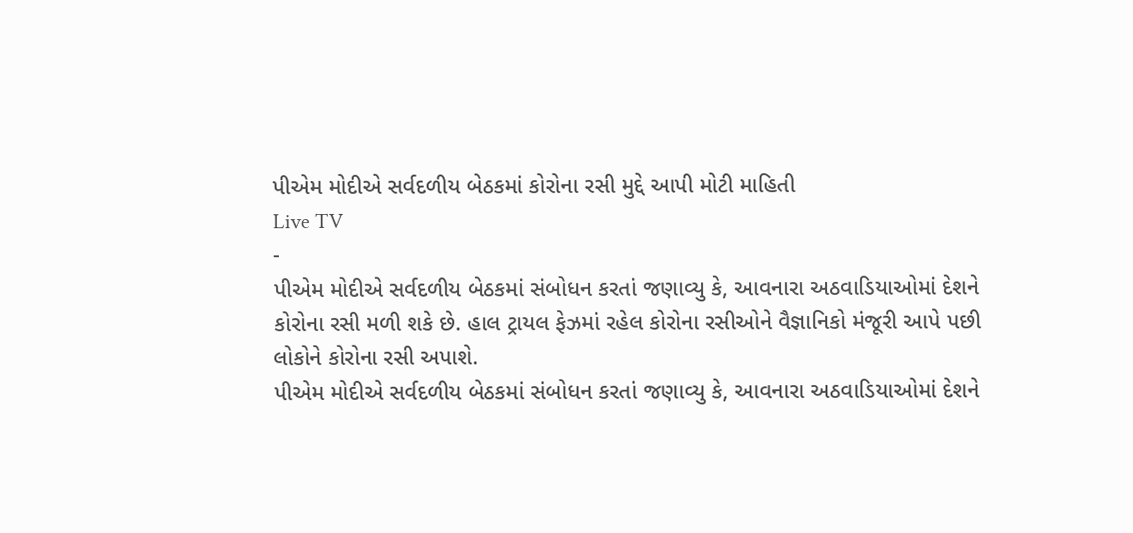પીએમ મોદીએ સર્વદળીય બેઠકમાં કોરોના રસી મુદ્દે આપી મોટી માહિતી
Live TV
-
પીએમ મોદીએ સર્વદળીય બેઠકમાં સંબોધન કરતાં જણાવ્યુ કે, આવનારા અઠવાડિયાઓમાં દેશને કોરોના રસી મળી શકે છે. હાલ ટ્રાયલ ફેઝમાં રહેલ કોરોના રસીઓને વૈજ્ઞાનિકો મંજૂરી આપે પછી લોકોને કોરોના રસી અપાશે.
પીએમ મોદીએ સર્વદળીય બેઠકમાં સંબોધન કરતાં જણાવ્યુ કે, આવનારા અઠવાડિયાઓમાં દેશને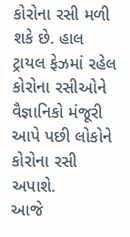કોરોના રસી મળી શકે છે. હાલ ટ્રાયલ ફેઝમાં રહેલ કોરોના રસીઓને વૈજ્ઞાનિકો મંજૂરી આપે પછી લોકોને કોરોના રસી અપાશે.
આજે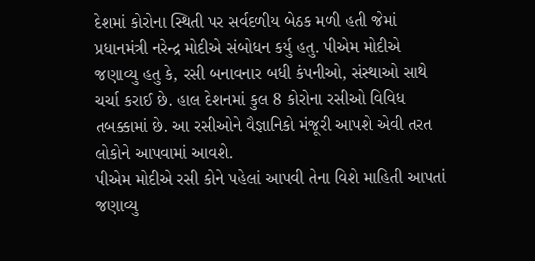દેશમાં કોરોના સ્થિતી પર સર્વદળીય બેઠક મળી હતી જેમાં પ્રધાનમંત્રી નરેન્દ્ર મોદીએ સંબોધન કર્યુ હતુ. પીએમ મોદીએ જણાવ્યુ હતુ કે, રસી બનાવનાર બધી કંપનીઓ, સંસ્થાઓ સાથે ચર્ચા કરાઈ છે. હાલ દેશનમાં કુલ 8 કોરોના રસીઓ વિવિધ તબક્કામાં છે. આ રસીઓને વૈજ્ઞાનિકો મંજૂરી આપશે એવી તરત લોકોને આપવામાં આવશે.
પીએમ મોદીએ રસી કોને પહેલાં આપવી તેના વિશે માહિતી આપતાં જણાવ્યુ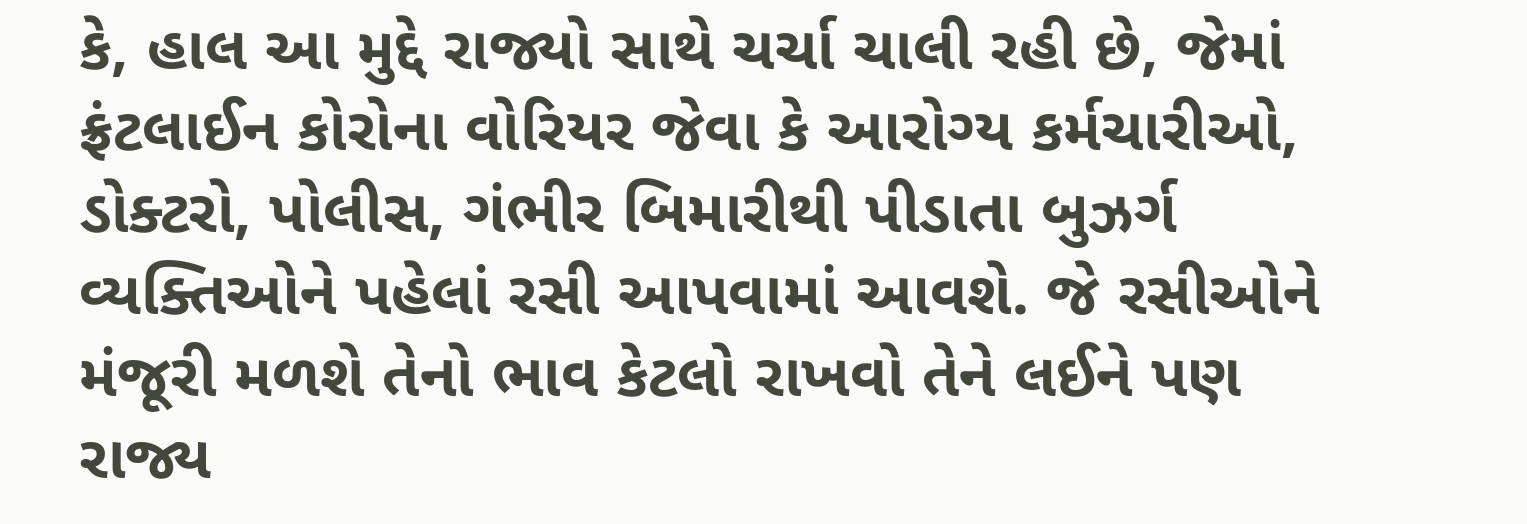કે, હાલ આ મુદ્દે રાજ્યો સાથે ચર્ચા ચાલી રહી છે, જેમાં ફ્રંટલાઈન કોરોના વોરિયર જેવા કે આરોગ્ય કર્મચારીઓ, ડોક્ટરો, પોલીસ, ગંભીર બિમારીથી પીડાતા બુઝર્ગ વ્યક્તિઓને પહેલાં રસી આપવામાં આવશે. જે રસીઓને મંજૂરી મળશે તેનો ભાવ કેટલો રાખવો તેને લઈને પણ રાજ્ય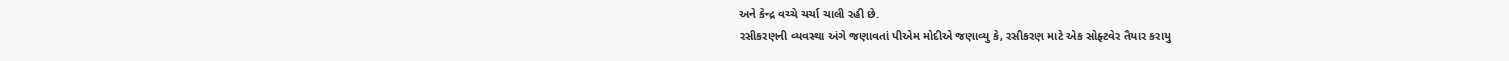અને કેન્દ્ર વચ્ચે ચર્ચા ચાલી રહી છે.
રસીકરણની વ્યવસ્થા અંગે જણાવતાં પીએમ મોદીએ જણાવ્યુ કે, રસીકરણ માટે એક સોફ્ટવેર તૈયાર કરાયુ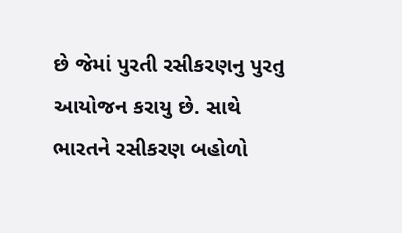છે જેમાં પુરતી રસીકરણનુ પુરતુ આયોજન કરાયુ છે. સાથે ભારતને રસીકરણ બહોળો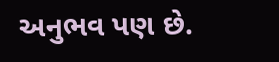અનુભવ પણ છે.